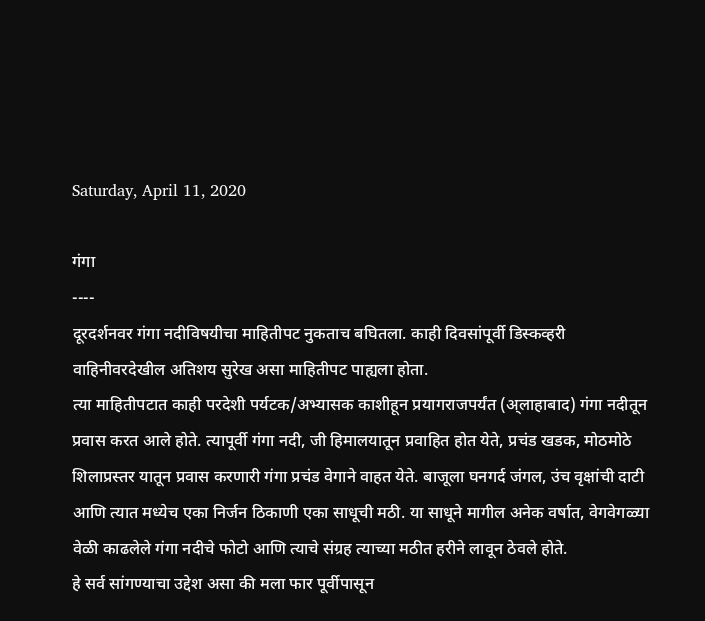Saturday, April 11, 2020

गंगा
----
दूरदर्शनवर गंगा नदीविषयीचा माहितीपट नुकताच बघितला. काही दिवसांपूर्वी डिस्कव्हरी वाहिनीवरदेखील अतिशय सुरेख असा माहितीपट पाह्यला होता.
त्या माहितीपटात काही परदेशी पर्यटक/अभ्यासक काशीहून प्रयागराजपर्यंत (अ्लाहाबाद) गंगा नदीतून प्रवास करत आले होते. त्यापूर्वी गंगा नदी, जी हिमालयातून प्रवाहित होत येते, प्रचंड खडक, मोठमोठे शिलाप्रस्तर यातून प्रवास करणारी गंगा प्रचंड वेगाने वाहत येते. बाजूला घनगर्द जंगल, उंच वृक्षांची दाटी आणि त्यात मध्येच एका निर्जन ठिकाणी एका साधूची मठी. या साधूने मागील अनेक वर्षात, वेगवेगळ्या वेळी काढलेले गंगा नदीचे फोटो आणि त्याचे संग्रह त्याच्या मठीत हरीने लावून ठेवले होते.
हे सर्व सांगण्याचा उद्देश असा की मला फार पूर्वीपासून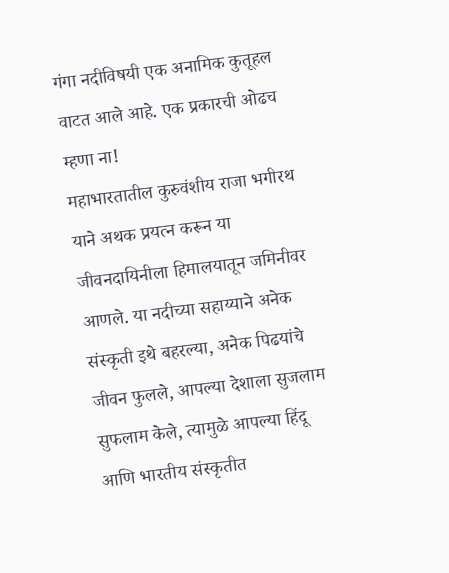गंगा नदीविषयी एक अनामिक कुतूहल वाटत आले आहे. एक प्रकारची ओढच म्हणा ना!
महाभारतातील कुरुवंशीय राजा भगीरथ याने अथक प्रयत्न करून या जीवनदायिनीला हिमालयातून जमिनीवर आणले. या नदीच्या सहाय्याने अनेक संस्कृती इथे बहरल्या, अनेक पिढयांचे जीवन फुलले, आपल्या देशाला सुजलाम सुफलाम केले, त्यामुळे आपल्या हिंदू आणि भारतीय संस्कृतीत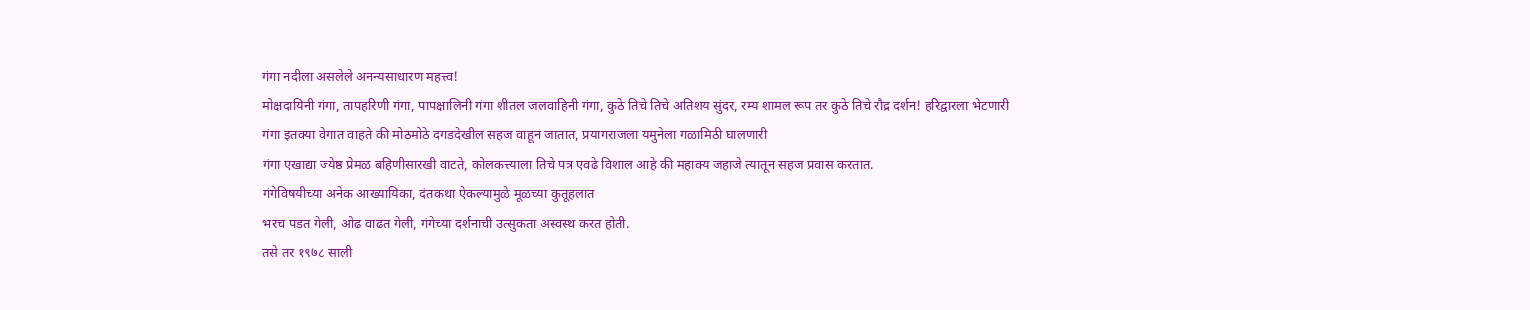गंगा नदीला असलेले अनन्यसाधारण महत्त्व!
मोक्षदायिनी गंगा, तापहरिणी गंगा, पापक्षालिनी गंगा शीतल जलवाहिनी गंगा, कुठे तिचे तिचे अतिशय सुंदर, रम्य शामल रूप तर कुठे तिचे रौद्र दर्शन! हरिद्वारला भेटणारी गंगा इतक्या वेगात वाहते की मोठमोठे दगडदेखील सहज वाहून जातात, प्रयागराजला यमुनेला गळामिठी घालणारी
गंगा एखाद्या ज्येष्ठ प्रेमळ बहिणीसारखी वाटते, कोलकत्त्याला तिचे पत्र एवढे विशाल आहे की महाक्य जहाजे त्यातून सहज प्रवास करतात.
गंगेविषयीच्या अनेक आख्यायिका, दंतकथा ऐकल्यामुळे मूळच्या कुतूहलात
भरच पडत गेली, ओढ वाढत गेली, गंगेच्या दर्शनाची उत्सुकता अस्वस्थ करत होती.
तसे तर १९७८ साली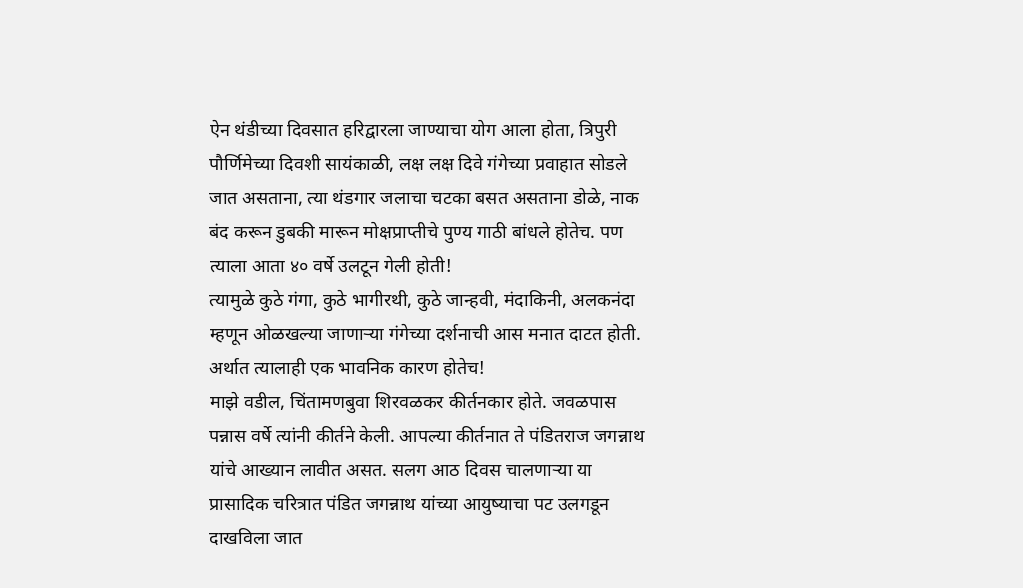ऐन थंडीच्या दिवसात हरिद्वारला जाण्याचा योग आला होता, त्रिपुरी पौर्णिमेच्या दिवशी सायंकाळी, लक्ष लक्ष दिवे गंगेच्या प्रवाहात सोडले जात असताना, त्या थंडगार जलाचा चटका बसत असताना डोळे, नाक बंद करून डुबकी मारून मोक्षप्राप्तीचे पुण्य गाठी बांधले होतेच. पण त्याला आता ४० वर्षे उलटून गेली होती!
त्यामुळे कुठे गंगा, कुठे भागीरथी, कुठे जान्हवी, मंदाकिनी, अलकनंदा म्हणून ओळखल्या जाणाऱ्या गंगेच्या दर्शनाची आस मनात दाटत होती.
अर्थात त्यालाही एक भावनिक कारण होतेच!
माझे वडील, चिंतामणबुवा शिरवळकर कीर्तनकार होते. जवळपास पन्नास वर्षे त्यांनी कीर्तने केली. आपल्या कीर्तनात ते पंडितराज जगन्नाथ यांचे आख्यान लावीत असत. सलग आठ दिवस चालणाऱ्या या प्रासादिक चरित्रात पंडित जगन्नाथ यांच्या आयुष्याचा पट उलगडून दाखविला जात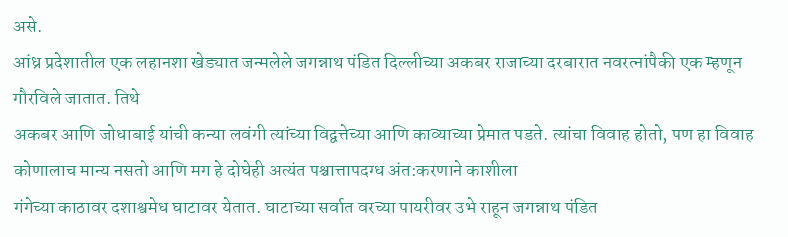असे.
आंध्र प्रदेशातील एक लहानशा खेड्यात जन्मलेले जगन्नाथ पंडित दिल्लीच्या अकबर राजाच्या दरबारात नवरत्नांपैकी एक म्हणून गौरविले जातात. तिथे
अकबर आणि जोधाबाई यांची कन्या लवंगी त्यांच्या विद्वत्तेच्या आणि काव्याच्या प्रेमात पडते. त्यांचा विवाह होतो, पण हा विवाह कोणालाच मान्य नसतो आणि मग हे दोघेही अत्यंत पश्चात्तापदग्ध अंत:करणाने काशीला
गंगेच्या काठावर दशाश्वमेध घाटावर येतात. घाटाच्या सर्वात वरच्या पायरीवर उभे राहून जगन्नाथ पंडित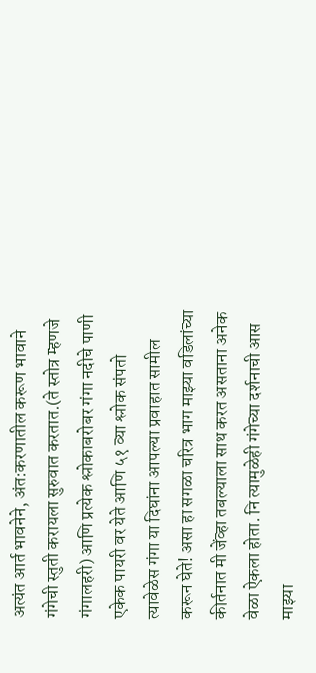अत्यंत आर्त भावनेने, अंत:करणातील करूण भावाने गंगेची स्तुती करायला सुरुवात करतात.(ते स्तोत्र म्हणजे गंगालहरी) आणि प्रत्येक श्लोकाबरोबर गंगा नदीचे पाणी एकेक पायरी वर येते आणि ५१ व्या श्लोक संपतो त्यावेळेस गंगा या दिघांना आपल्या प्रवाहात सामील करून घेते! असा हा सगळा चरित्र भाग माझ्या वडिलांच्या कीर्तनात मी जेंव्हा तबल्याला साथ करत असताना अनेक वेळा ऐकला होता. नि त्यामुळेही गंगेच्या दर्शनाची आस माझ्या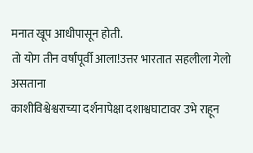मनात खूप आधीपासून होती.
तो योग तीन वर्षांपूर्वी आला!उत्तर भारतात सहलीला गेलो असताना
काशीविश्वेश्वराच्या दर्शनापेक्षा दशाश्वघाटावर उभे राहून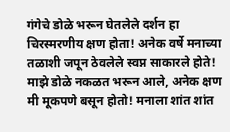गंगेचे डोळे भरून घेतलेले दर्शन हा चिरस्मरणीय क्षण होता! अनेक वर्षे मनाच्या तळाशी जपून ठेवलेले स्वप्न साकारले होते! माझे डोळे नकळत भरून आले, अनेक क्षण मी मूकपणे बसून होतो! मनाला शांत शांत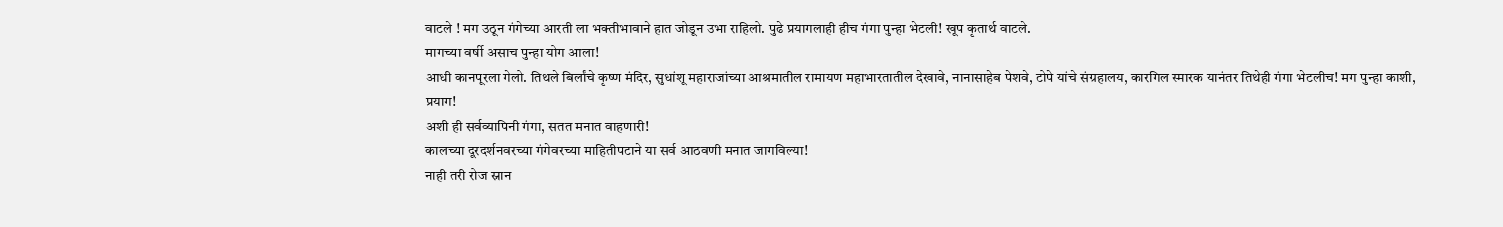वाटले ! मग उठून गंगेच्या आरती ला भक्तीभावाने हात जोडून उभा राहिलो. पुढे प्रयागलाही हीच गंगा पुन्हा भेटली! खूप कृतार्थ वाटले.
मागच्या वर्षी असाच पुन्हा योग आला!
आधी कानपूरला गेलो. तिथले बिर्लांचे कृष्ण मंदिर, सुधांशू महाराजांच्या आश्रमातील रामायण महाभारतातील देखावे, नानासाहेब पेशवे, टोपे यांचे संग्रहालय, कारगिल स्मारक यानंतर तिथेही गंगा भेटलीच! मग पुन्हा काशी,
प्रयाग!
अशी ही सर्वव्यापिनी गंगा, सतत मनात वाहणारी!
कालच्या दूरदर्शनवरच्या गंगेवरच्या माहितीपटाने या सर्व आठवणी मनात जागविल्या!
नाही तरी रोज स्नान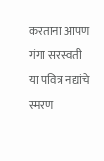करताना आपण गंगा सरस्वती या पवित्र नद्यांचे स्मरण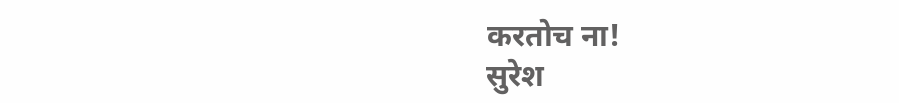करतोच ना!
सुरेश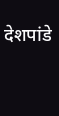देशपांडे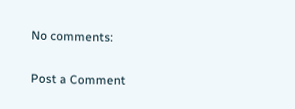No comments:

Post a Comment